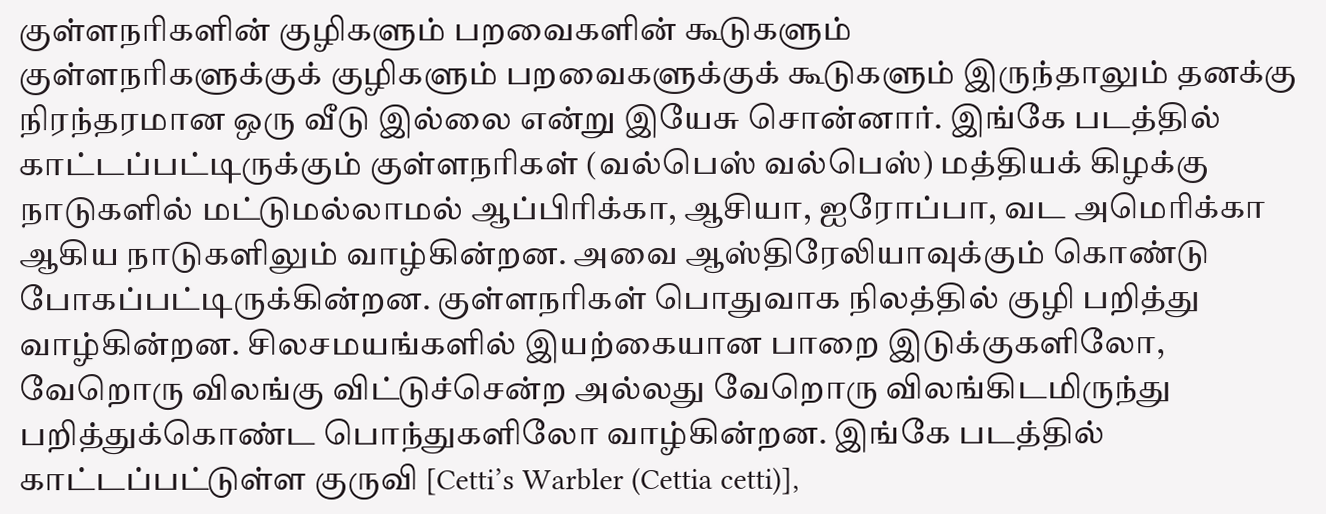குள்ளநரிகளின் குழிகளும் பறவைகளின் கூடுகளும்
குள்ளநரிகளுக்குக் குழிகளும் பறவைகளுக்குக் கூடுகளும் இருந்தாலும் தனக்கு நிரந்தரமான ஒரு வீடு இல்லை என்று இயேசு சொன்னார். இங்கே படத்தில் காட்டப்பட்டிருக்கும் குள்ளநரிகள் (வல்பெஸ் வல்பெஸ்) மத்தியக் கிழக்கு நாடுகளில் மட்டுமல்லாமல் ஆப்பிரிக்கா, ஆசியா, ஐரோப்பா, வட அமெரிக்கா ஆகிய நாடுகளிலும் வாழ்கின்றன. அவை ஆஸ்திரேலியாவுக்கும் கொண்டு போகப்பட்டிருக்கின்றன. குள்ளநரிகள் பொதுவாக நிலத்தில் குழி பறித்து வாழ்கின்றன. சிலசமயங்களில் இயற்கையான பாறை இடுக்குகளிலோ, வேறொரு விலங்கு விட்டுச்சென்ற அல்லது வேறொரு விலங்கிடமிருந்து பறித்துக்கொண்ட பொந்துகளிலோ வாழ்கின்றன. இங்கே படத்தில் காட்டப்பட்டுள்ள குருவி [Cetti’s Warbler (Cettia cetti)],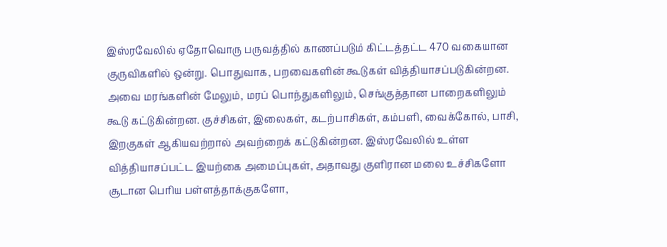இஸ்ரவேலில் ஏதோவொரு பருவத்தில் காணப்படும் கிட்டத்தட்ட 470 வகையான குருவிகளில் ஒன்று. பொதுவாக, பறவைகளின் கூடுகள் வித்தியாசப்படுகின்றன. அவை மரங்களின் மேலும், மரப் பொந்துகளிலும், செங்குத்தான பாறைகளிலும் கூடு கட்டுகின்றன. குச்சிகள், இலைகள், கடற்பாசிகள், கம்பளி, வைக்கோல், பாசி, இறகுகள் ஆகியவற்றால் அவற்றைக் கட்டுகின்றன. இஸ்ரவேலில் உள்ள வித்தியாசப்பட்ட இயற்கை அமைப்புகள், அதாவது குளிரான மலை உச்சிகளோ சூடான பெரிய பள்ளத்தாக்குகளோ,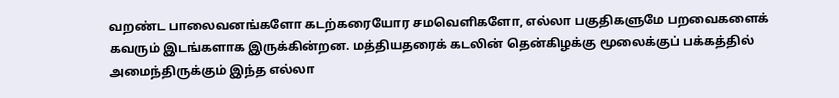வறண்ட பாலைவனங்களோ கடற்கரையோர சமவெளிகளோ, எல்லா பகுதிகளுமே பறவைகளைக் கவரும் இடங்களாக இருக்கின்றன. மத்தியதரைக் கடலின் தென்கிழக்கு மூலைக்குப் பக்கத்தில் அமைந்திருக்கும் இந்த எல்லா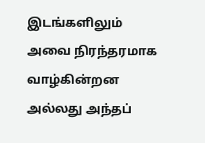இடங்களிலும் அவை நிரந்தரமாக வாழ்கின்றன அல்லது அந்தப்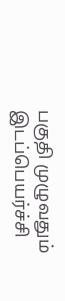பகுதி முழுவதும் இடப்பெயர்ச்சி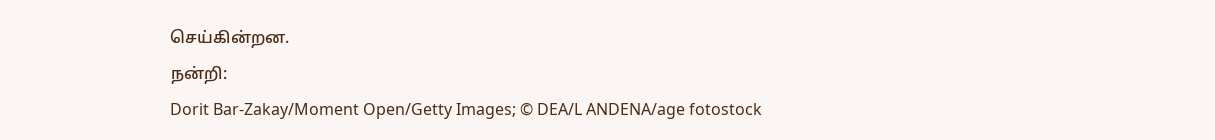செய்கின்றன.
நன்றி:
Dorit Bar-Zakay/Moment Open/Getty Images; © DEA/L ANDENA/age fotostock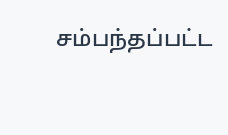சம்பந்தப்பட்ட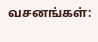வசனங்கள்: